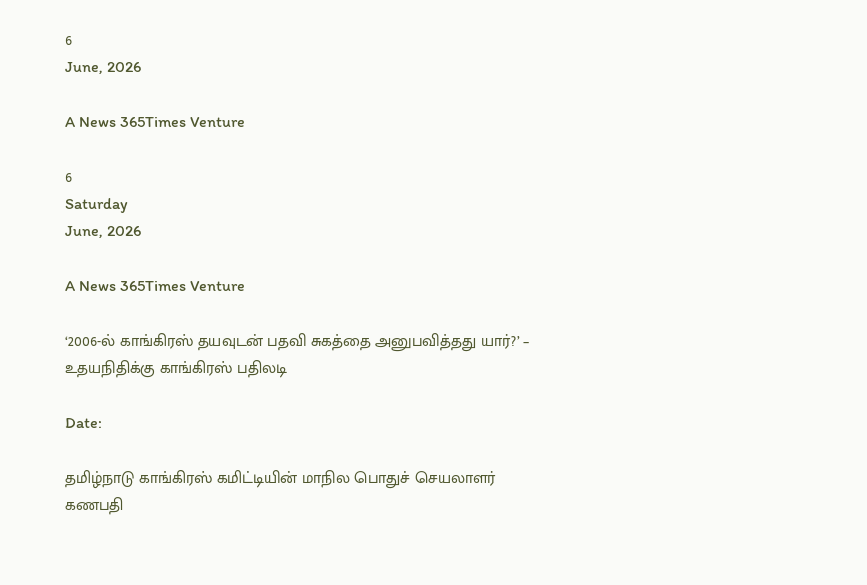6
June, 2026

A News 365Times Venture

6
Saturday
June, 2026

A News 365Times Venture

‘2006-ல் காங்கிரஸ் தயவுடன் பதவி சுகத்தை அனுபவித்தது யார்?’ – உதயநிதிக்கு காங்கிரஸ் பதிலடி

Date:

தமிழ்நாடு காங்கிரஸ் கமிட்டியின் மாநில பொதுச் செயலாளர் கணபதி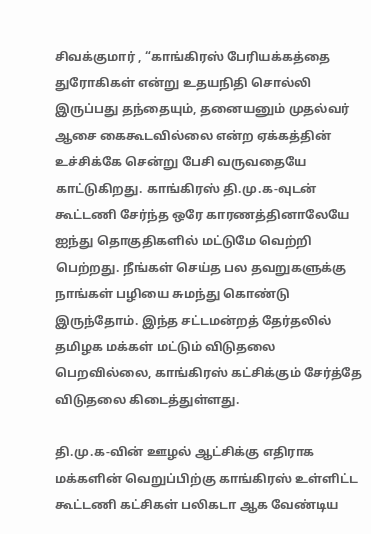சிவக்குமார் , “காங்கிரஸ் பேரியக்கத்தை துரோகிகள் என்று உதயநிதி சொல்லி இருப்பது தந்தையும், தனையனும் முதல்வர் ஆசை கைகூடவில்லை என்ற ஏக்கத்தின் உச்சிக்கே சென்று பேசி வருவதையே காட்டுகிறது. காங்கிரஸ் தி.மு.க-வுடன் கூட்டணி சேர்ந்த ஒரே காரணத்தினாலேயே ஐந்து தொகுதிகளில் மட்டுமே வெற்றி பெற்றது. நீங்கள் செய்த பல தவறுகளுக்கு நாங்கள் பழியை சுமந்து கொண்டு இருந்தோம். இந்த சட்டமன்றத் தேர்தலில் தமிழக மக்கள் மட்டும் விடுதலை பெறவில்லை, காங்கிரஸ் கட்சிக்கும் சேர்த்தே விடுதலை கிடைத்துள்ளது.

தி.மு.க-வின் ஊழல் ஆட்சிக்கு எதிராக மக்களின் வெறுப்பிற்கு காங்கிரஸ் உள்ளிட்ட கூட்டணி கட்சிகள் பலிகடா ஆக வேண்டிய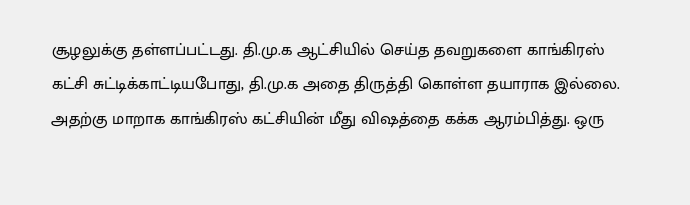சூழலுக்கு தள்ளப்பட்டது. தி.மு.க ஆட்சியில் செய்த தவறுகளை காங்கிரஸ் கட்சி சுட்டிக்காட்டியபோது, தி.மு.க அதை திருத்தி கொள்ள தயாராக இல்லை. அதற்கு மாறாக காங்கிரஸ் கட்சியின் மீது விஷத்தை கக்க ஆரம்பித்து. ஒரு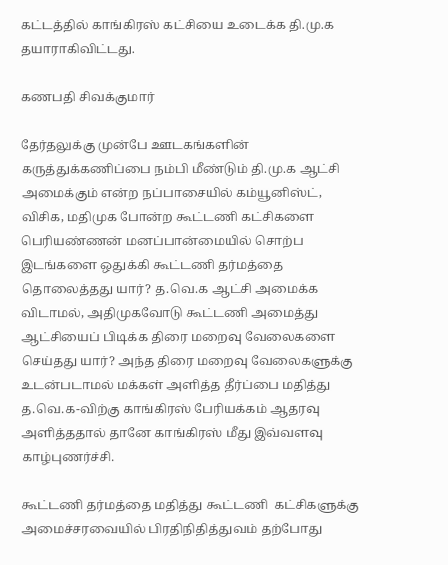கட்டத்தில் காங்கிரஸ் கட்சியை உடைக்க தி.மு.க தயாராகிவிட்டது.

கணபதி சிவக்குமார்

தேர்தலுக்கு முன்பே ஊடகங்களின் கருத்துக்கணிப்பை நம்பி மீண்டும் தி.மு.க ஆட்சி அமைக்கும் என்ற நப்பாசையில் கம்யூனிஸ்ட், விசிக, மதிமுக போன்ற கூட்டணி கட்சிகளை பெரியண்ணன் மனப்பான்மையில் சொற்ப இடங்களை ஒதுக்கி கூட்டணி தர்மத்தை தொலைத்தது யார்? த.வெ.க ஆட்சி அமைக்க விடாமல், அதிமுகவோடு கூட்டணி அமைத்து ஆட்சியைப் பிடிக்க திரை மறைவு வேலைகளை செய்தது யார்? அந்த திரை மறைவு வேலைகளுக்கு உடன்படாமல் மக்கள் அளித்த தீர்ப்பை மதித்து த.வெ.க-விற்கு காங்கிரஸ் பேரியக்கம் ஆதரவு அளித்ததால் தானே காங்கிரஸ் மீது இவ்வளவு காழ்புணர்ச்சி.

கூட்டணி தர்மத்தை மதித்து கூட்டணி  கட்சிகளுக்கு அமைச்சரவையில் பிரதிநிதித்துவம் தற்போது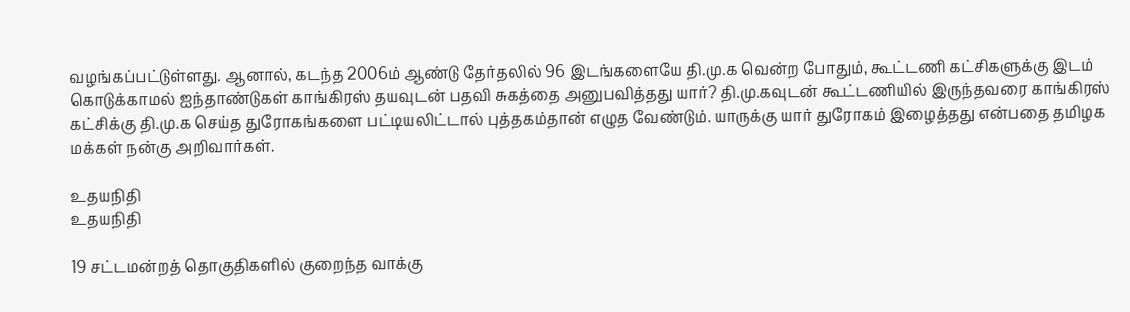வழங்கப்பட்டுள்ளது. ஆனால், கடந்த 2006ம் ஆண்டு தேர்தலில் 96 இடங்களையே தி.மு.க வென்ற போதும், கூட்டணி கட்சிகளுக்கு இடம் கொடுக்காமல் ஐந்தாண்டுகள் காங்கிரஸ் தயவுடன் பதவி சுகத்தை அனுபவித்தது யார்? தி.மு.கவுடன் கூட்டணியில் இருந்தவரை காங்கிரஸ் கட்சிக்கு தி.மு.க செய்த துரோகங்களை பட்டியலிட்டால் புத்தகம்தான் எழுத வேண்டும். யாருக்கு யார் துரோகம் இழைத்தது என்பதை தமிழக மக்கள் நன்கு அறிவார்கள்.

உதயநிதி
உதயநிதி

19 சட்டமன்றத் தொகுதிகளில் குறைந்த வாக்கு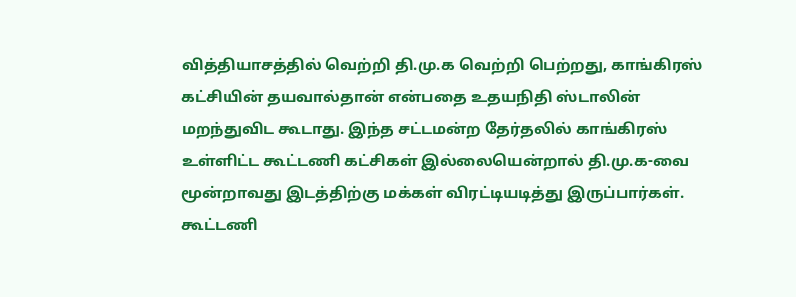வித்தியாசத்தில் வெற்றி தி.மு.க வெற்றி பெற்றது, காங்கிரஸ் கட்சியின் தயவால்தான் என்பதை உதயநிதி ஸ்டாலின் மறந்துவிட கூடாது. இந்த சட்டமன்ற தேர்தலில் காங்கிரஸ் உள்ளிட்ட கூட்டணி கட்சிகள் இல்லையென்றால் தி.மு.க-வை மூன்றாவது இடத்திற்கு மக்கள் விரட்டியடித்து இருப்பார்கள்.  கூட்டணி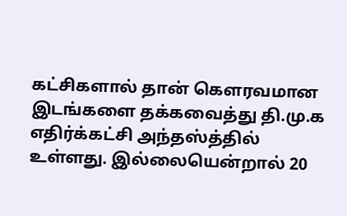கட்சிகளால் தான் கௌரவமான இடங்களை தக்கவைத்து தி.மு.க எதிர்க்கட்சி அந்தஸ்த்தில் உள்ளது. இல்லையென்றால் 20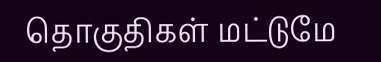தொகுதிகள் மட்டுமே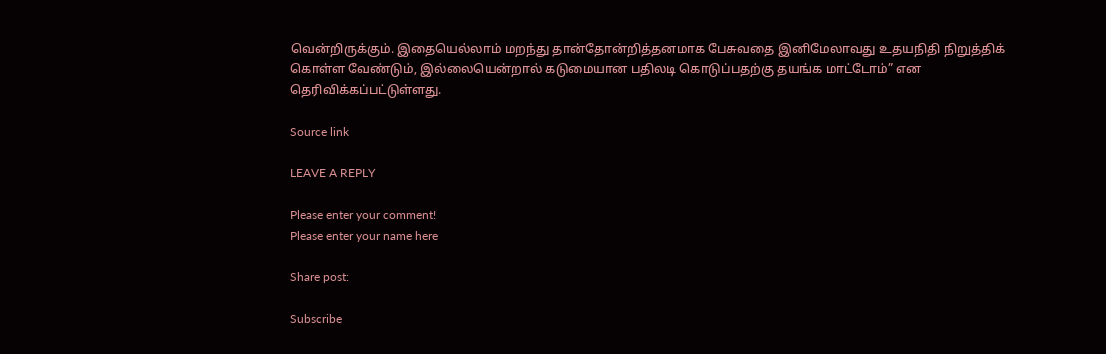வென்றிருக்கும். இதையெல்லாம் மறந்து தான்தோன்றித்தனமாக பேசுவதை இனிமேலாவது உதயநிதி நிறுத்திக் கொள்ள வேண்டும், இல்லையென்றால் கடுமையான பதிலடி கொடுப்பதற்கு தயங்க மாட்டோம்” என தெரிவிக்கப்பட்டுள்ளது.

Source link

LEAVE A REPLY

Please enter your comment!
Please enter your name here

Share post:

Subscribe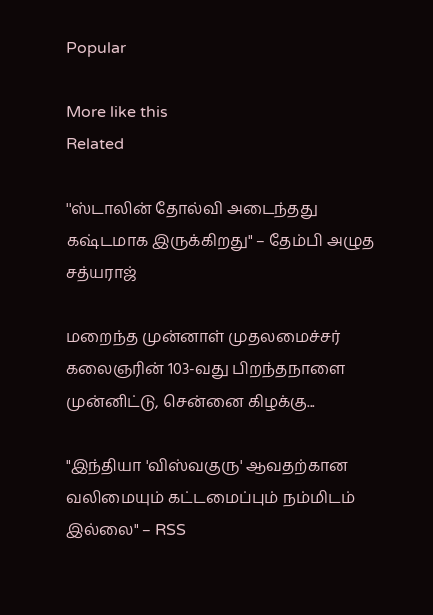Popular

More like this
Related

''ஸ்டாலின் தோல்வி அடைந்தது கஷ்டமாக இருக்கிறது" – தேம்பி அழுத சத்யராஜ்

மறைந்த முன்னாள் முதலமைச்சர் கலைஞரின் 103-வது பிறந்தநாளை முன்னிட்டு, சென்னை கிழக்கு...

"இந்தியா 'விஸ்வகுரு' ஆவதற்கான வலிமையும் கட்டமைப்பும் நம்மிடம் இல்லை" – RSS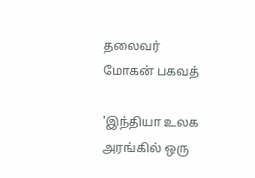தலைவர் மோகன் பகவத்

'இந்தியா உலக அரங்கில் ஒரு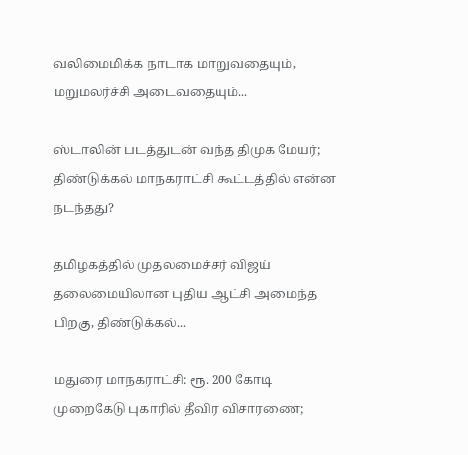வலிமைமிக்க நாடாக மாறுவதையும், மறுமலர்ச்சி அடைவதையும்...

ஸ்டாலின் படத்துடன் வந்த திமுக மேயர்; திண்டுக்கல் மாநகராட்சி கூட்டத்தில் என்ன நடந்தது?

தமிழகத்தில் முதலமைச்சர் விஜய் தலைமையிலான புதிய ஆட்சி அமைந்த பிறகு, திண்டுக்கல்...

மதுரை மாநகராட்சி: ரூ. 200 கோடி முறைகேடு புகாரில் தீவிர விசாரணை;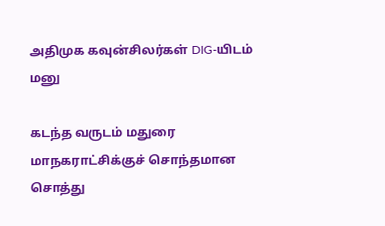அதிமுக கவுன்சிலர்கள் DIG-யிடம் மனு

கடந்த வருடம் மதுரை மாநகராட்சிக்குச் சொந்தமான சொத்து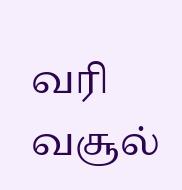வரி வசூல்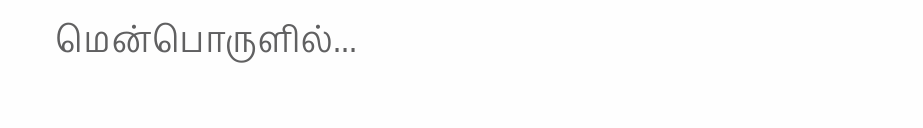மென்பொருளில்...